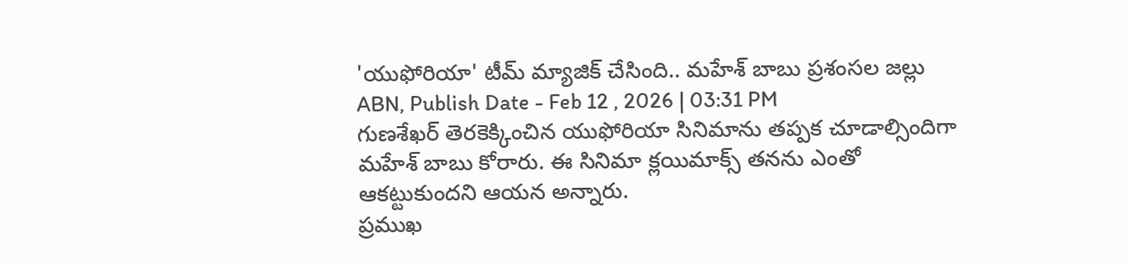'యుఫోరియా' టీమ్ మ్యాజిక్ చేసింది.. మహేశ్ బాబు ప్రశంసల జల్లు
ABN, Publish Date - Feb 12 , 2026 | 03:31 PM
గుణశేఖర్ తెరకెక్కించిన యుఫోరియా సినిమాను తప్పక చూడాల్సిందిగా మహేశ్ బాబు కోరారు. ఈ సినిమా క్లయిమాక్స్ తనను ఎంతో ఆకట్టుకుందని ఆయన అన్నారు.
ప్రముఖ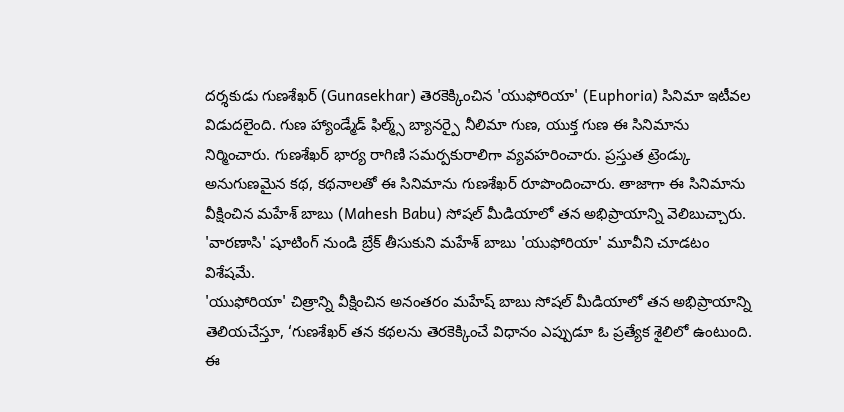దర్శకుడు గుణశేఖర్ (Gunasekhar) తెరకెక్కించిన 'యుఫోరియా' (Euphoria) సినిమా ఇటీవల విడుదలైంది. గుణ హ్యాండ్మేడ్ ఫిల్మ్స్ బ్యానర్పై నీలిమా గుణ, యుక్త గుణ ఈ సినిమాను నిర్మించారు. గుణశేఖర్ భార్య రాగిణి సమర్పకురాలిగా వ్యవహరించారు. ప్రస్తుత ట్రెండ్కు అనుగుణమైన కథ, కథనాలతో ఈ సినిమాను గుణశేఖర్ రూపొందించారు. తాజాగా ఈ సినిమాను వీక్షించిన మహేశ్ బాబు (Mahesh Babu) సోషల్ మీడియాలో తన అభిప్రాయాన్ని వెలిబుచ్చారు. 'వారణాసి' షూటింగ్ నుండి బ్రేక్ తీసుకుని మహేశ్ బాబు 'యుఫోరియా' మూవీని చూడటం విశేషమే.
'యుఫోరియా' చిత్రాన్ని వీక్షించిన అనంతరం మహేష్ బాబు సోషల్ మీడియాలో తన అభిప్రాయాన్ని తెలియచేస్తూ, ‘గుణశేఖర్ తన కథలను తెరకెక్కించే విధానం ఎప్పుడూ ఓ ప్రత్యేక శైలిలో ఉంటుంది. ఈ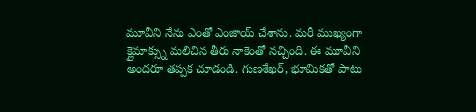మూవీని నేను ఎంతో ఎంజాయ్ చేశాను. మరీ ముఖ్యంగా క్లైమాక్స్ను మలిచిన తీరు నాకెంతో నచ్చింది. ఈ మూవీని అందరూ తప్పక చూడండి. గుణశేఖర్, భూమికతో పాటు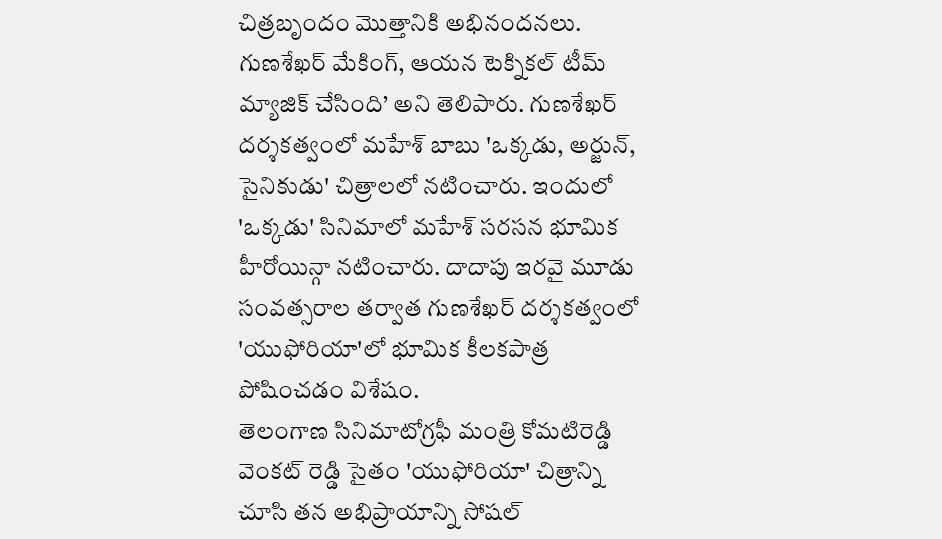చిత్రబృందం మొత్తానికి అభినందనలు. గుణశేఖర్ మేకింగ్, ఆయన టెక్నికల్ టీమ్ మ్యాజిక్ చేసింది’ అని తెలిపారు. గుణశేఖర్ దర్శకత్వంలో మహేశ్ బాబు 'ఒక్కడు, అర్జున్, సైనికుడు' చిత్రాలలో నటించారు. ఇందులో 'ఒక్కడు' సినిమాలో మహేశ్ సరసన భూమిక హీరోయిన్గా నటించారు. దాదాపు ఇరవై మూడు సంవత్సరాల తర్వాత గుణశేఖర్ దర్శకత్వంలో 'యుఫోరియా'లో భూమిక కీలకపాత్ర పోషించడం విశేషం.
తెలంగాణ సినిమాటోగ్రఫీ మంత్రి కోమటిరెడ్డి వెంకట్ రెడ్డి సైతం 'యుఫోరియా' చిత్రాన్ని చూసి తన అభిప్రాయాన్ని సోషల్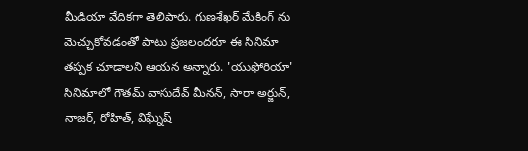మీడియా వేదికగా తెలిపారు. గుణశేఖర్ మేకింగ్ ను మెచ్చుకోవడంతో పాటు ప్రజలందరూ ఈ సినిమా తప్పక చూడాలని ఆయన అన్నారు. 'యుఫోరియా' సినిమాలో గౌతమ్ వాసుదేవ్ మీనన్, సారా అర్జున్, నాజర్, రోహిత్, విఘ్నేష్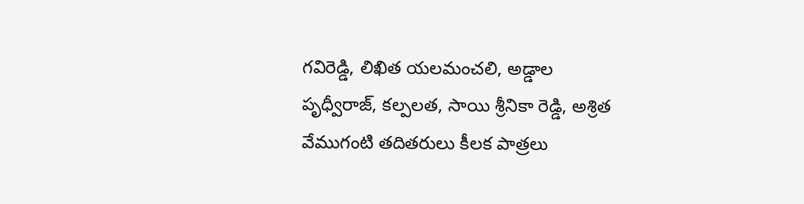గవిరెడ్డి, లిఖిత యలమంచలి, అడ్డాల పృధ్వీరాజ్, కల్పలత, సాయి శ్రీనికా రెడ్డి, అశ్రిత వేముగంటి తదితరులు కీలక పాత్రలు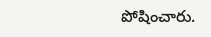పోషించారు.